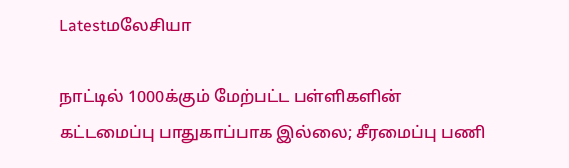Latestமலேசியா

நாட்டில் 1000க்கும் மேற்பட்ட பள்ளிகளின் கட்டமைப்பு பாதுகாப்பாக இல்லை; சீரமைப்பு பணி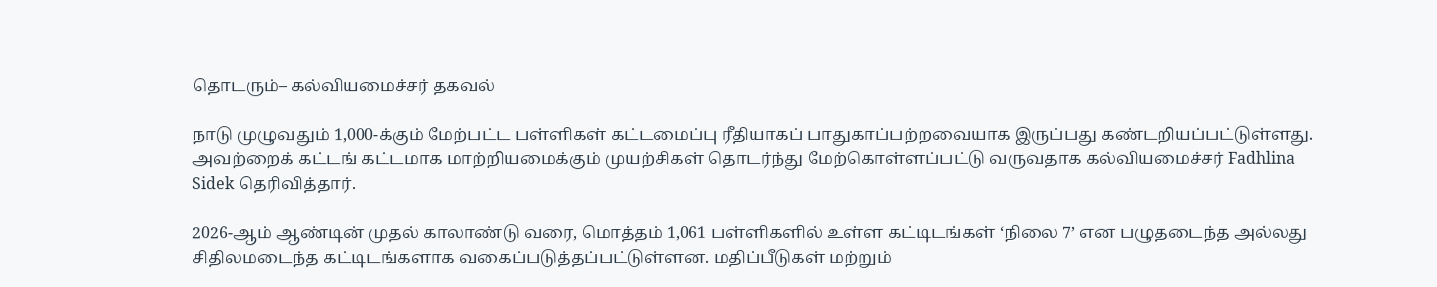தொடரும்– கல்வியமைச்சர் தகவல்

நாடு முழுவதும் 1,000-க்கும் மேற்பட்ட பள்ளிகள் கட்டமைப்பு ரீதியாகப் பாதுகாப்பற்றவையாக இருப்பது கண்டறியப்பட்டுள்ளது. அவற்றைக் கட்டங் கட்டமாக மாற்றியமைக்கும் முயற்சிகள் தொடர்ந்து மேற்கொள்ளப்பட்டு வருவதாக கல்வியமைச்சர் Fadhlina Sidek தெரிவித்தார்.

2026-ஆம் ஆண்டின் முதல் காலாண்டு வரை, மொத்தம் 1,061 பள்ளிகளில் உள்ள கட்டிடங்கள் ‘நிலை 7’ என பழுதடைந்த அல்லது சிதிலமடைந்த கட்டிடங்களாக வகைப்படுத்தப்பட்டுள்ளன. மதிப்பீடுகள் மற்றும்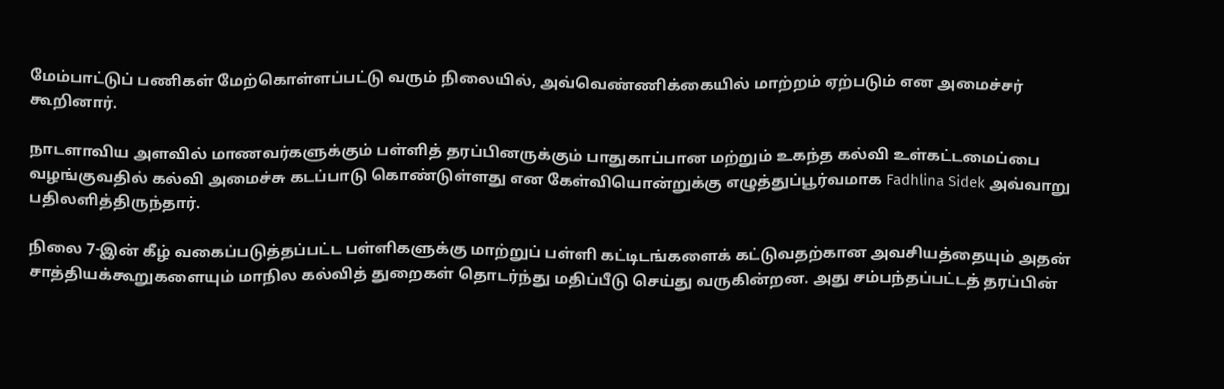மேம்பாட்டுப் பணிகள் மேற்கொள்ளப்பட்டு வரும் நிலையில், அவ்வெண்ணிக்கையில் மாற்றம் ஏற்படும் என அமைச்சர் கூறினார்.

நாடளாவிய அளவில் மாணவர்களுக்கும் பள்ளித் தரப்பினருக்கும் பாதுகாப்பான மற்றும் உகந்த கல்வி உள்கட்டமைப்பை வழங்குவதில் கல்வி அமைச்சு கடப்பாடு கொண்டுள்ளது என கேள்வியொன்றுக்கு எழுத்துப்பூர்வமாக Fadhlina Sidek அவ்வாறு பதிலளித்திருந்தார்.

நிலை 7-இன் கீழ் வகைப்படுத்தப்பட்ட பள்ளிகளுக்கு மாற்றுப் பள்ளி கட்டிடங்களைக் கட்டுவதற்கான அவசியத்தையும் அதன் சாத்தியக்கூறுகளையும் மாநில கல்வித் துறைகள் தொடர்ந்து மதிப்பீடு செய்து வருகின்றன. அது சம்பந்தப்பட்டத் தரப்பின்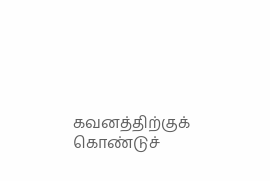கவனத்திற்குக் கொண்டுச்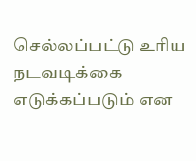செல்லப்பட்டு உரிய நடவடிக்கை எடுக்கப்படும் என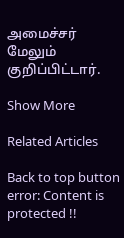அமைச்சர் மேலும் குறிப்பிட்டார்.

Show More

Related Articles

Back to top button
error: Content is protected !!